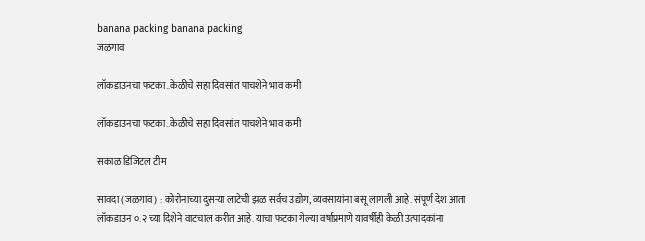banana packing banana packing
जळगाव

लॉकडाउनचा फटका..केळीचे सहा दिवसांत पाचशेने भाव कमी

लॉकडाउनचा फटका..केळीचे सहा दिवसांत पाचशेने भाव कमी

सकाळ डिजिटल टीम

सावदा (जळगाव) : कोरोनाच्या दुसऱ्या लाटेची झळ सर्वच उद्योग, व्यवसायांना बसू लागली आहे. संपूर्ण देश आता लॉकडाउन ०.२ च्या दिशेने वाटचाल करीत आहे. याचा फटका गेल्या वर्षाप्रमाणे यावर्षीही केळी उत्पादकांना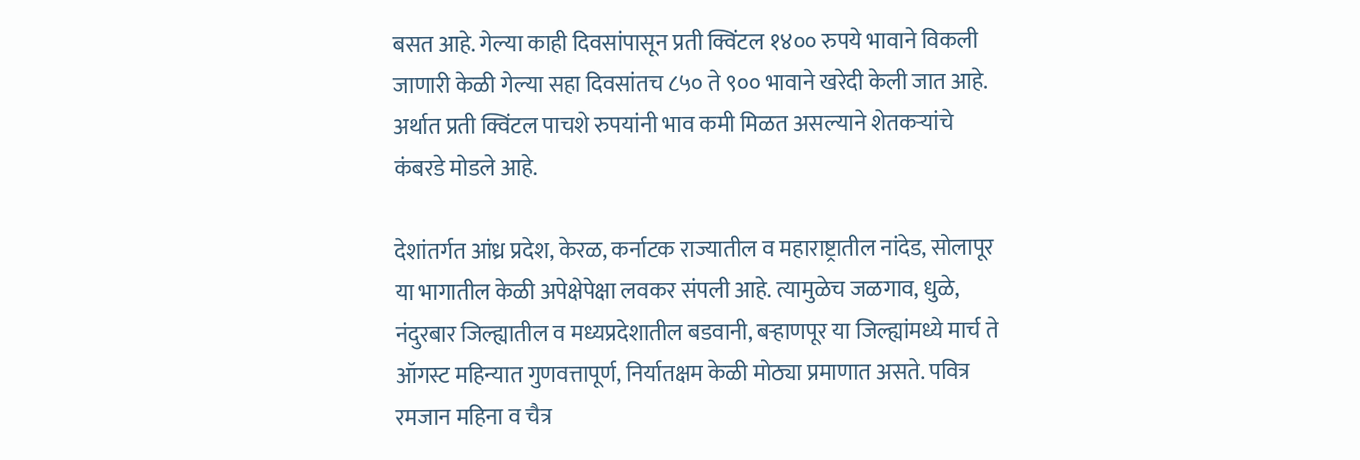बसत आहे. गेल्या काही दिवसांपासून प्रती क्विंटल १४०० रुपये भावाने विकली जाणारी केळी गेल्या सहा दिवसांतच ८५० ते ९०० भावाने खरेदी केली जात आहे. अर्थात प्रती क्विंटल पाचशे रुपयांनी भाव कमी मिळत असल्याने शेतकऱ्यांचे कंबरडे मोडले आहे.

देशांतर्गत आंध्र प्रदेश, केरळ, कर्नाटक राज्यातील व महाराष्ट्रातील नांदेड, सोलापूर या भागातील केळी अपेक्षेपेक्षा लवकर संपली आहे. त्यामुळेच जळगाव, धुळे, नंदुरबार जिल्ह्यातील व मध्यप्रदेशातील बडवानी, बऱ्हाणपूर या जिल्ह्यांमध्ये मार्च ते ऑगस्ट महिन्यात गुणवत्तापूर्ण, निर्यातक्षम केळी मोठ्या प्रमाणात असते. पवित्र रमजान महिना व चैत्र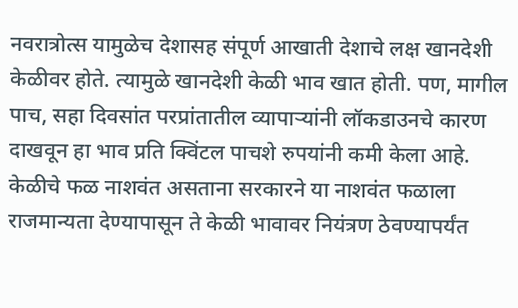नवरात्रोत्स यामुळेच देशासह संपूर्ण आखाती देशाचे लक्ष खानदेशी केळीवर होते. त्यामुळे खानदेशी केळी भाव खात होती. पण, मागील पाच, सहा दिवसांत परप्रांतातील व्यापाऱ्यांनी लॉकडाउनचे कारण दाखवून हा भाव प्रति क्विंटल पाचशे रुपयांनी कमी केला आहे. केळीचे फळ नाशवंत असताना सरकारने या नाशवंत फळाला राजमान्यता देण्यापासून ते केळी भावावर नियंत्रण ठेवण्यापर्यंत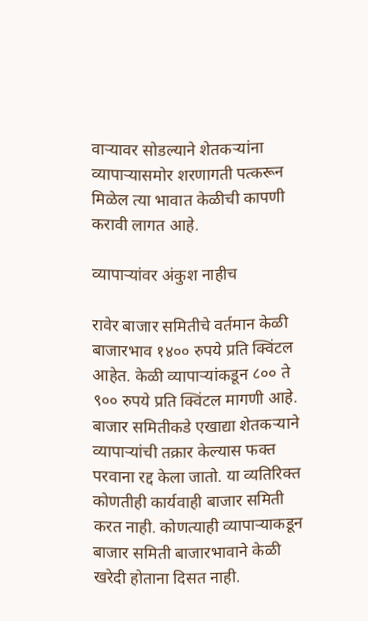वाऱ्यावर सोडल्याने शेतकऱ्यांना व्यापाऱ्यासमोर शरणागती पत्करून मिळेल त्या भावात केळीची कापणी करावी लागत आहे.

व्यापाऱ्यांवर अंकुश नाहीच

रावेर बाजार समितीचे वर्तमान केळी बाजारभाव १४०० रुपये प्रति क्विंटल आहेत. केळी व्यापाऱ्यांकडून ८०० ते ९०० रुपये प्रति क्विंटल मागणी आहे. बाजार समितीकडे एखाद्या शेतकऱ्याने व्यापाऱ्यांची तक्रार केल्यास फक्त परवाना रद्द केला जातो. या व्यतिरिक्त कोणतीही कार्यवाही बाजार समिती करत नाही. कोणत्याही व्यापाऱ्याकडून बाजार समिती बाजारभावाने केळी खरेदी होताना दिसत नाही.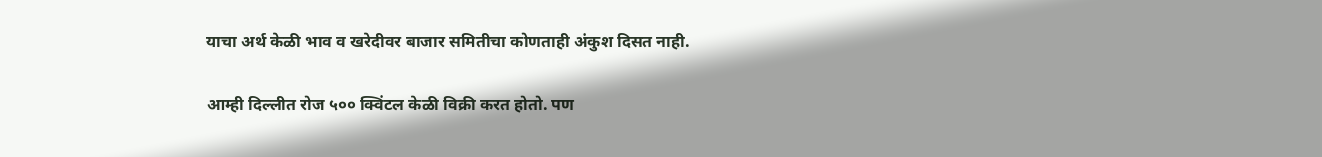याचा अर्थ केळी भाव व खरेदीवर बाजार समितीचा कोणताही अंकुश दिसत नाही.

आम्ही दिल्लीत रोज ५०० क्विंटल केळी विक्री करत होतो. पण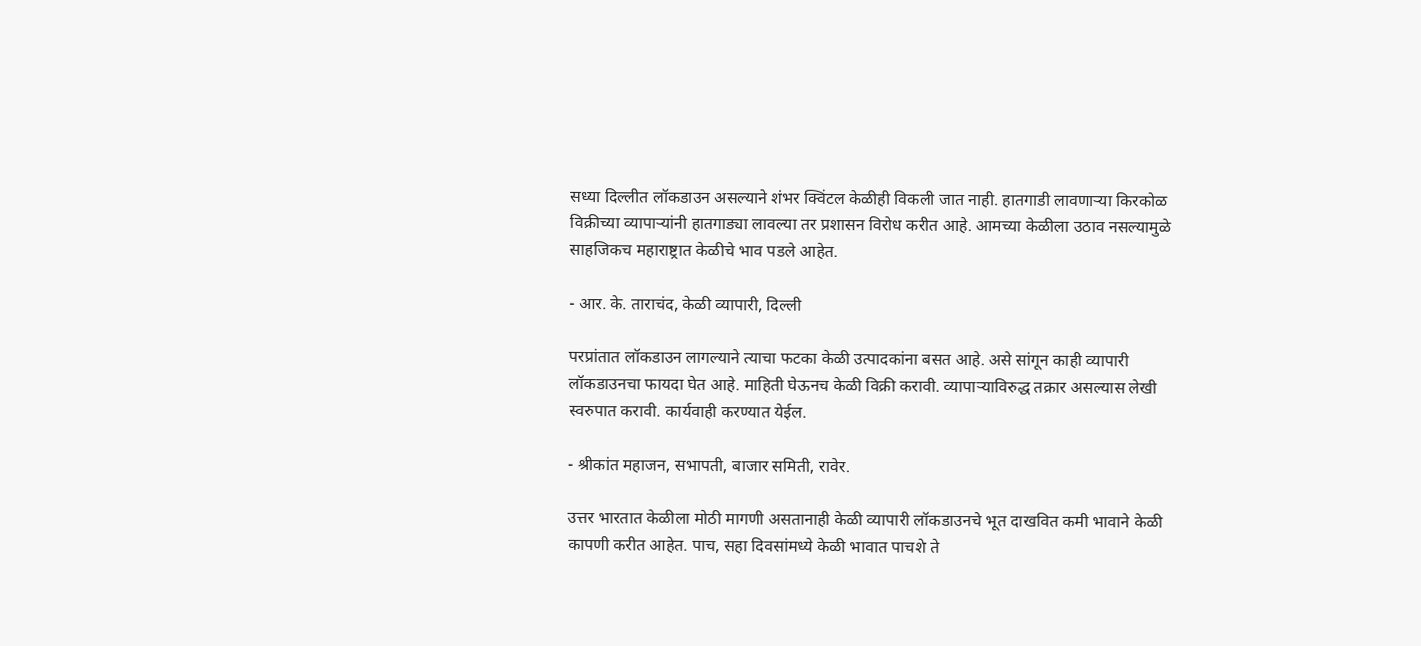सध्या दिल्लीत लॉकडाउन असल्याने शंभर क्विंटल केळीही विकली जात नाही. हातगाडी लावणाऱ्या किरकोळ विक्रीच्या व्यापाऱ्यांनी हातगाड्या लावल्या तर प्रशासन विरोध करीत आहे. आमच्या केळीला उठाव नसल्यामुळे साहजिकच महाराष्ट्रात केळीचे भाव पडले आहेत.

- आर. के. ताराचंद, केळी व्यापारी, दिल्ली

परप्रांतात लॉकडाउन लागल्याने त्याचा फटका केळी उत्पादकांना बसत आहे. असे सांगून काही व्यापारी लॉकडाउनचा फायदा घेत आहे. माहिती घेऊनच केळी विक्री करावी. व्यापाऱ्याविरुद्ध तक्रार असल्यास लेखी स्वरुपात करावी. कार्यवाही करण्यात येईल.

- श्रीकांत महाजन, सभापती, बाजार समिती, रावेर.

उत्तर भारतात केळीला मोठी मागणी असतानाही केळी व्यापारी लॉकडाउनचे भूत दाखवित कमी भावाने केळी कापणी करीत आहेत. पाच, सहा दिवसांमध्ये केळी भावात पाचशे ते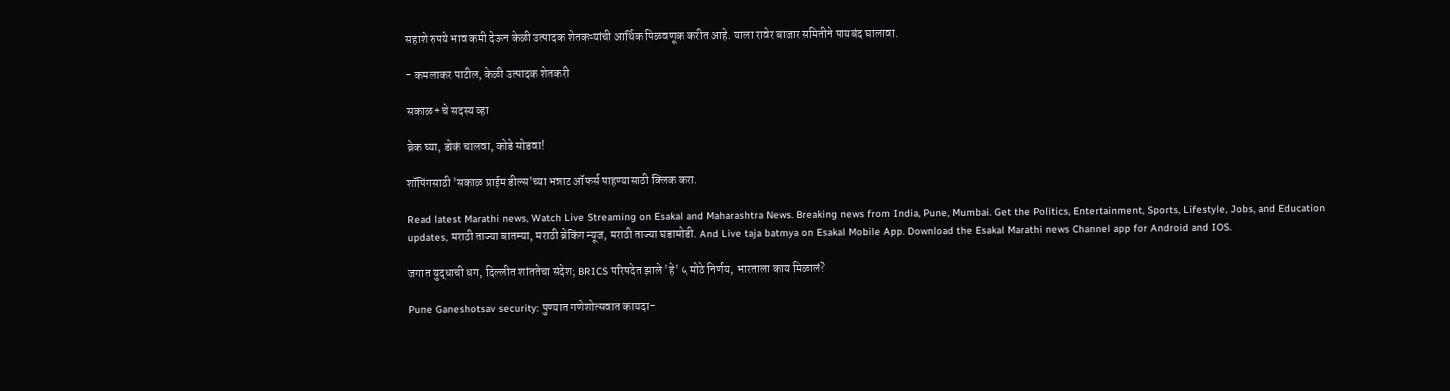सहाशे रुपये भाव कमी देऊन केळी उत्पादक शेतकऱ्यांची आर्थिक पिळवणूक करीत आहे. याला रावेर बाजार समितीने पायबंद घालावा.

- कमलाकर पाटील, केळी उत्पादक शेतकरी

सकाळ+ चे सदस्य व्हा

ब्रेक घ्या, डोकं चालवा, कोडे सोडवा!

शॉपिंगसाठी 'सकाळ प्राईम डील्स'च्या भन्नाट ऑफर्स पाहण्यासाठी क्लिक करा.

Read latest Marathi news, Watch Live Streaming on Esakal and Maharashtra News. Breaking news from India, Pune, Mumbai. Get the Politics, Entertainment, Sports, Lifestyle, Jobs, and Education updates, मराठी ताज्या बातम्या, मराठी ब्रेकिंग न्यूज, मराठी ताज्या घडामोडी. And Live taja batmya on Esakal Mobile App. Download the Esakal Marathi news Channel app for Android and IOS.

जगात युद्धाची धग, दिल्लीत शांततेचा संदेश; BRICS परिषदेत झाले 'हे' ५ मोठे निर्णय, भारताला काय मिळालं?

Pune Ganeshotsav security: पुण्यात गणेशोत्सवात कायदा-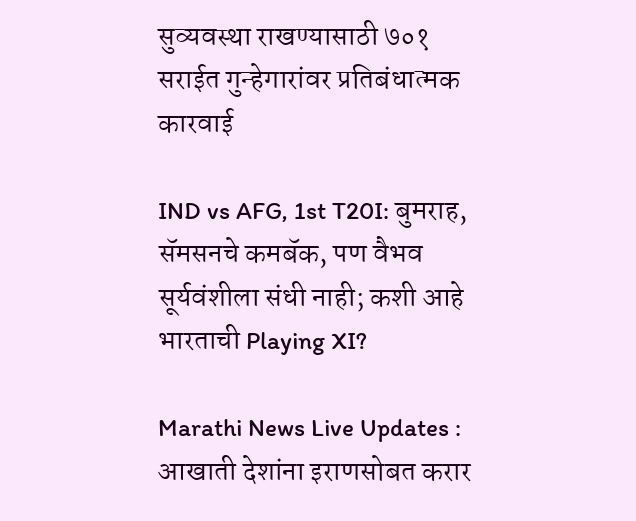सुव्यवस्था राखण्यासाठी ७०१ सराईत गुन्हेगारांवर प्रतिबंधात्मक कारवाई

IND vs AFG, 1st T20I: बुमराह, सॅमसनचे कमबॅक, पण वैभव सूर्यवंशीला संधी नाही; कशी आहे भारताची Playing XI?

Marathi News Live Updates : आखाती देशांना इराणसोबत करार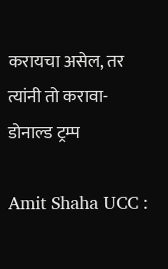करायचा असेल, तर त्यांनी तो करावा- डोनाल्ड ट्रम्प

Amit Shaha UCC :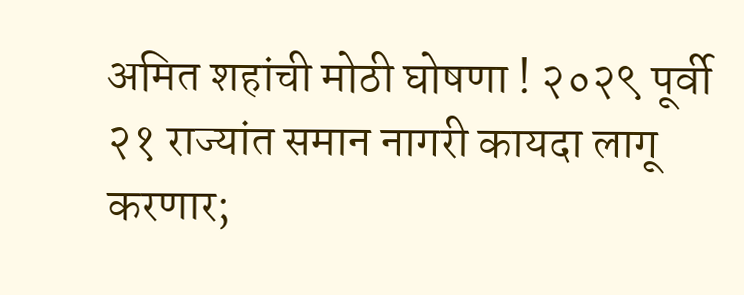अमित शहांची मोठी घोषणा ! २०२९ पूर्वी २१ राज्यांत समान नागरी कायदा लागू करणार;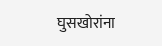घुसखोरांना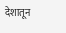देशातून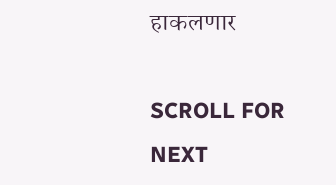हाकलणार

SCROLL FOR NEXT